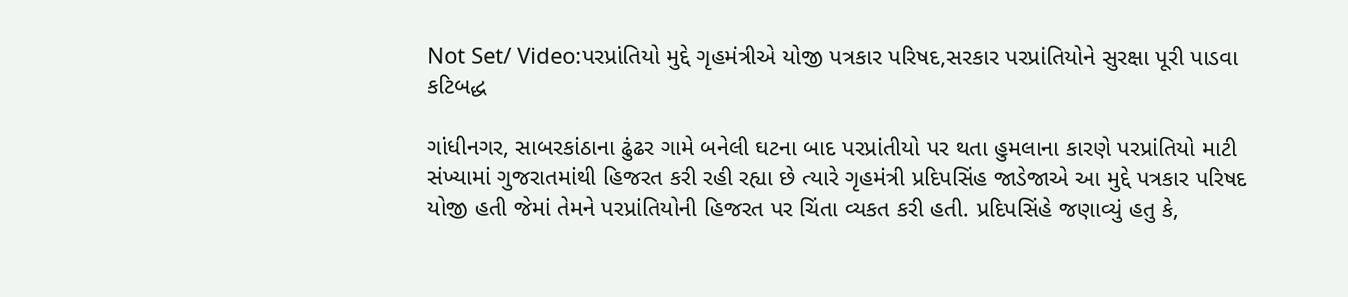Not Set/ Video:પરપ્રાંતિયો મુદ્દે ગૃહમંત્રીએ યોજી પત્રકાર પરિષદ,સરકાર પરપ્રાંતિયોને સુરક્ષા પૂરી પાડવા કટિબદ્ધ

ગાંધીનગર, સાબરકાંઠાના ઢુંઢર ગામે બનેલી ઘટના બાદ પરપ્રાંતીયો પર થતા હુમલાના કારણે પરપ્રાંતિયો માટી સંખ્યામાં ગુજરાતમાંથી હિજરત કરી રહી રહ્યા છે ત્યારે ગૃહમંત્રી પ્રદિપસિંહ જાડેજાએ આ મુદ્દે પત્રકાર પરિષદ યોજી હતી જેમાં તેમને પરપ્રાંતિયોની હિજરત પર ચિંતા વ્યકત કરી હતી. પ્રદિપસિંહે જણાવ્યું હતુ કે,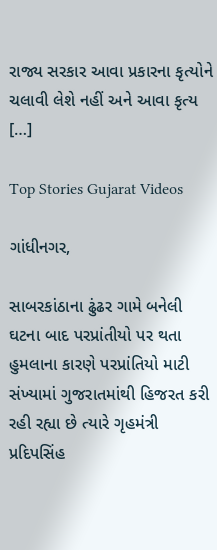રાજ્ય સરકાર આવા પ્રકારના કૃત્યોને ચલાવી લેશે નહીં અને આવા કૃત્ય […]

Top Stories Gujarat Videos

ગાંધીનગર,

સાબરકાંઠાના ઢુંઢર ગામે બનેલી ઘટના બાદ પરપ્રાંતીયો પર થતા હુમલાના કારણે પરપ્રાંતિયો માટી સંખ્યામાં ગુજરાતમાંથી હિજરત કરી રહી રહ્યા છે ત્યારે ગૃહમંત્રી પ્રદિપસિંહ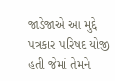જાડેજાએ આ મુદ્દે પત્રકાર પરિષદ યોજી હતી જેમાં તેમને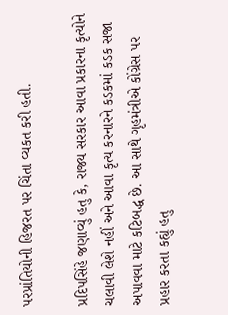પરપ્રાંતિયોની હિજરત પર ચિંતા વ્યકત કરી હતી.

પ્રદિપસિંહે જણાવ્યું હતુ કે, રાજ્ય સરકાર આવા પ્રકારના કૃત્યોને ચલાવી લેશે નહીં અને આવા કૃત્ય કરનારને કડકમાં કડક સજા અપાવવા માટે કટિબદ્ધ છે. આ સાથે ગૃહમંત્રીએ કોંગ્રેસ પર પ્રહાર કરતા કહ્યું હતુ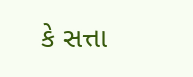કે સત્તા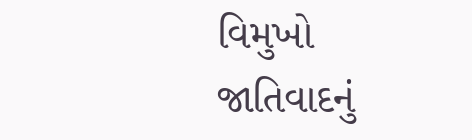વિમુખો જાતિવાદનું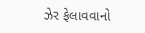ઝેર ફેલાવવાનો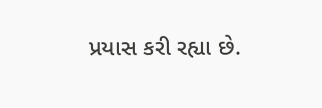પ્રયાસ કરી રહ્યા છે.